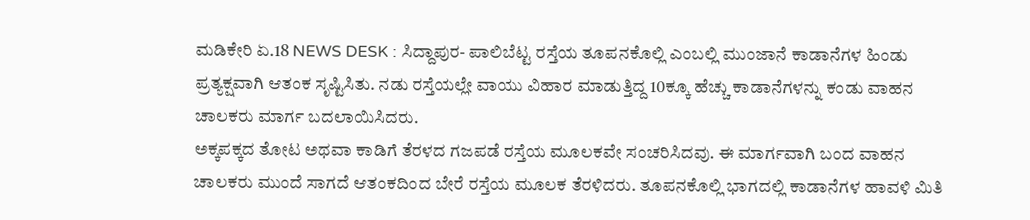ಮಡಿಕೇರಿ ಏ.18 NEWS DESK : ಸಿದ್ದಾಪುರ- ಪಾಲಿಬೆಟ್ಟ ರಸ್ತೆಯ ತೂಪನಕೊಲ್ಲಿ ಎಂಬಲ್ಲಿ ಮುಂಜಾನೆ ಕಾಡಾನೆಗಳ ಹಿಂಡು ಪ್ರತ್ಯಕ್ಷವಾಗಿ ಆತಂಕ ಸೃಷ್ಟಿಸಿತು. ನಡು ರಸ್ತೆಯಲ್ಲೇ ವಾಯು ವಿಹಾರ ಮಾಡುತ್ತಿದ್ದ 10ಕ್ಕೂ ಹೆಚ್ಚು ಕಾಡಾನೆಗಳನ್ನು ಕಂಡು ವಾಹನ ಚಾಲಕರು ಮಾರ್ಗ ಬದಲಾಯಿಸಿದರು.
ಅಕ್ಕಪಕ್ಕದ ತೋಟ ಅಥವಾ ಕಾಡಿಗೆ ತೆರಳದ ಗಜಪಡೆ ರಸ್ತೆಯ ಮೂಲಕವೇ ಸಂಚರಿಸಿದವು. ಈ ಮಾರ್ಗವಾಗಿ ಬಂದ ವಾಹನ ಚಾಲಕರು ಮುಂದೆ ಸಾಗದೆ ಆತಂಕದಿಂದ ಬೇರೆ ರಸ್ತೆಯ ಮೂಲಕ ತೆರಳಿದರು. ತೂಪನಕೊಲ್ಲಿ ಭಾಗದಲ್ಲಿ ಕಾಡಾನೆಗಳ ಹಾವಳಿ ಮಿತಿ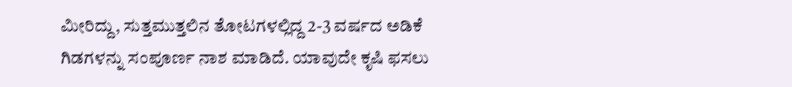ಮೀರಿದ್ದು, ಸುತ್ತಮುತ್ತಲಿನ ತೋಟಗಳಲ್ಲಿದ್ದ 2-3 ವರ್ಷದ ಅಡಿಕೆ ಗಿಡಗಳನ್ನು ಸಂಪೂರ್ಣ ನಾಶ ಮಾಡಿದೆ. ಯಾವುದೇ ಕೃಷಿ ಫಸಲು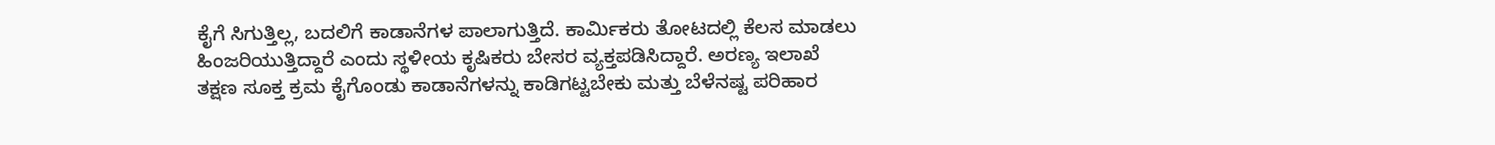ಕೈಗೆ ಸಿಗುತ್ತಿಲ್ಲ, ಬದಲಿಗೆ ಕಾಡಾನೆಗಳ ಪಾಲಾಗುತ್ತಿದೆ. ಕಾರ್ಮಿಕರು ತೋಟದಲ್ಲಿ ಕೆಲಸ ಮಾಡಲು ಹಿಂಜರಿಯುತ್ತಿದ್ದಾರೆ ಎಂದು ಸ್ಥಳೀಯ ಕೃಷಿಕರು ಬೇಸರ ವ್ಯಕ್ತಪಡಿಸಿದ್ದಾರೆ. ಅರಣ್ಯ ಇಲಾಖೆ ತಕ್ಷಣ ಸೂಕ್ತ ಕ್ರಮ ಕೈಗೊಂಡು ಕಾಡಾನೆಗಳನ್ನು ಕಾಡಿಗಟ್ಟಬೇಕು ಮತ್ತು ಬೆಳೆನಷ್ಟ ಪರಿಹಾರ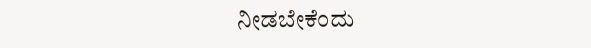ನೀಡಬೇಕೆಂದು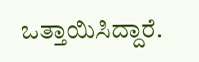ಒತ್ತಾಯಿಸಿದ್ದಾರೆ.